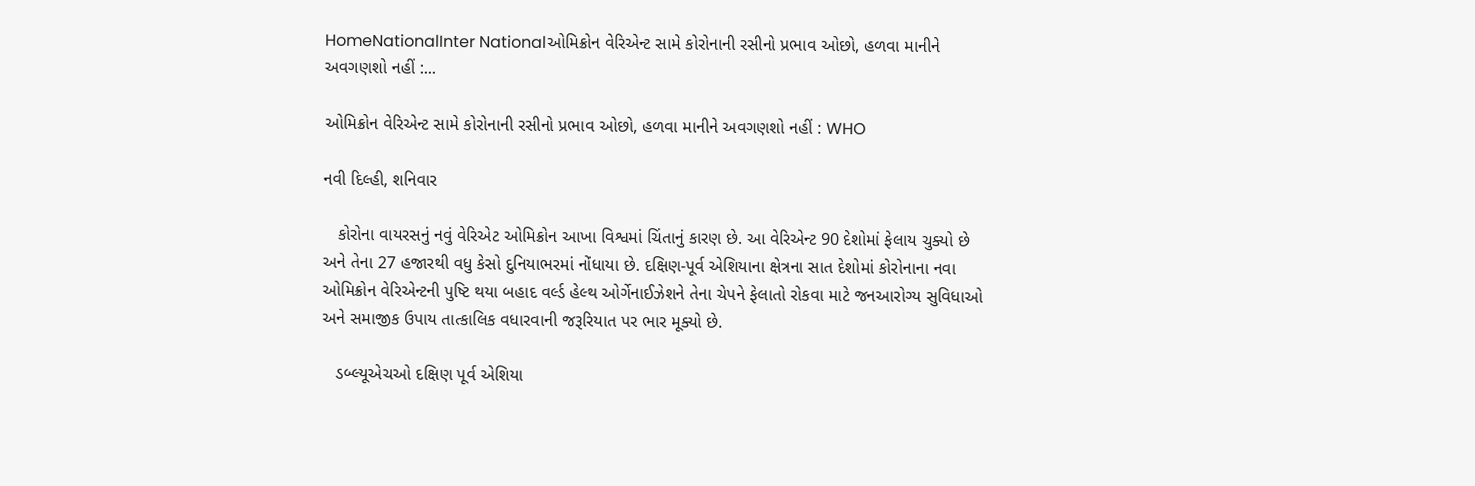HomeNationalInter Nationalઓમિક્રોન વેરિએન્ટ સામે કોરોનાની રસીનો પ્રભાવ ઓછો, હળવા માનીને અવગણશો નહીં :...

ઓમિક્રોન વેરિએન્ટ સામે કોરોનાની રસીનો પ્રભાવ ઓછો, હળવા માનીને અવગણશો નહીં : WHO

નવી દિલ્હી, શનિવાર

   કોરોના વાયરસનું નવું વેરિએટ ઓમિક્રોન આખા વિશ્વમાં ચિંતાનું કારણ છે. આ વેરિએન્ટ 90 દેશોમાં ફેલાય ચુક્યો છે અને તેના 27 હજારથી વધુ કેસો દુનિયાભરમાં નોંધાયા છે. દક્ષિણ-પૂર્વ એશિયાના ક્ષેત્રના સાત દેશોમાં કોરોનાના નવા ઓમિક્રોન વેરિએન્ટની પુષ્ટિ થયા બહાદ વર્લ્ડ હેલ્થ ઓર્ગેનાઈઝેશને તેના ચેપને ફેલાતો રોકવા માટે જનઆરોગ્ય સુવિધાઓ અને સમાજીક ઉપાય તાત્કાલિક વધારવાની જરૂરિયાત પર ભાર મૂક્યો છે.

   ડબ્લ્યૂએચઓ દક્ષિણ પૂર્વ એશિયા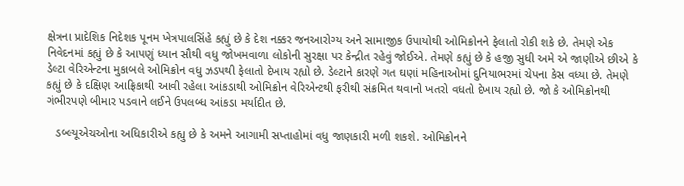ક્ષેત્રના પ્રાદેશિક નિદેશક પૂનમ ખેત્રપાલસિંહે કહ્યું છે કે દેશ નક્કર જનઆરોગ્ય અને સામાજીક ઉપાયોથી ઓમિક્રોનને ફેલાતો રોકી શકે છે. તેમણે એક નિવેદનમાં કહ્યું છે કે આપણું ધ્યાન સૌથી વધુ જોખમવાળા લોકોની સુરક્ષા પર કેન્દ્રીત રહેવું જોઈએ. તેમણે કહ્યું છે કે હજી સુધી અમે એ જાણીએ છીએ કે ડેલ્ટા વેરિએન્ટના મુકાબલે ઓમિક્રોન વધુ ઝડપથી ફેલાતો દેખાય રહ્યો છે. ડેલ્ટાને કારણે ગત ઘણાં મહિનાઓમાં દુનિયાભરમાં ચેપના કેસ વધ્યા છે. તેમણે કહ્યું છે કે દક્ષિણ આફ્રિકાથી આવી રહેલા આંકડાથી ઓમિક્રોન વેરિએન્ટથી ફરીથી સંક્રમિત થવાનો ખતરો વધતો દેખાય રહ્યો છે. જો કે ઓમિક્રોનથી ગંભીરપણે બીમાર પડવાને લઈને ઉપલબ્ધ આંકડા મર્યાદીત છે.

   ડબ્લ્યૂએચઓના અધિકારીએ કહ્યુ છે કે અમને આગામી સપ્તાહોમાં વધુ જાણકારી મળી શકશે. ઓમિક્રોનને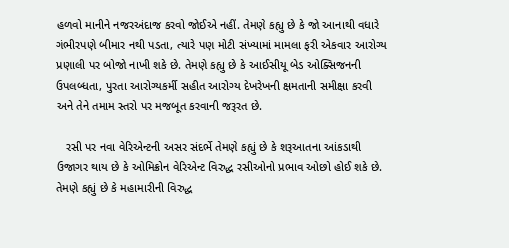હળવો માનીને નજરઅંદાજ કરવો જોઈએ નહીં. તેમણે કહ્યુ છે કે જો આનાથી વધારે ગંભીરપણે બીમાર નથી પડતા, ત્યારે પણ મોટી સંખ્યામાં મામલા ફરી એકવાર આરોગ્ય પ્રણાલી પર બોજો નાખી શકે છે. તેમણે કહ્યુ છે કે આઈસીયૂ બેડ ઓક્સિજનની ઉપલબ્ધતા, પુરતા આરોગ્યકર્મી સહીત આરોગ્ય દેખરેખની ક્ષમતાની સમીક્ષા કરવી અને તેને તમામ સ્તરો પર મજબૂત કરવાની જરૂરત છે.

   રસી પર નવા વેરિએન્ટની અસર સંદર્ભે તેમણે કહ્યું છે કે શરૂઆતના આંકડાથી ઉજાગર થાય છે કે ઓમિક્રોન વેરિએન્ટ વિરુદ્ધ રસીઓનો પ્રભાવ ઓછો હોઈ શકે છે. તેમણે કહ્યું છે કે મહામારીની વિરુદ્ધ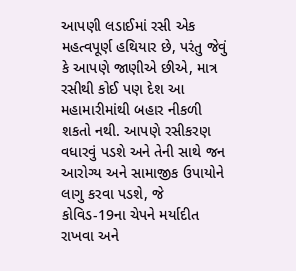આપણી લડાઈમાં રસી એક મહત્વપૂર્ણ હથિયાર છે, પરંતુ જેવું કે આપણે જાણીએ છીએ, માત્ર રસીથી કોઈ પણ દેશ આ મહામારીમાંથી બહાર નીકળી શકતો નથી. આપણે રસીકરણ વધારવું પડશે અને તેની સાથે જન આરોગ્ય અને સામાજીક ઉપાયોને લાગુ કરવા પડશે, જે કોવિડ-19ના ચેપને મર્યાદીત રાખવા અને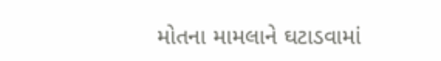મોતના મામલાને ઘટાડવામાં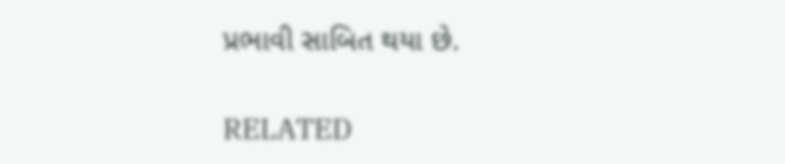પ્રભાવી સાબિત થયા છે.

RELATED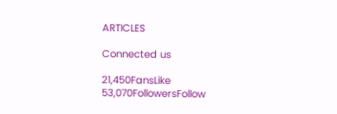ARTICLES

Connected us

21,450FansLike
53,070FollowersFollow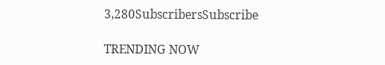3,280SubscribersSubscribe

TRENDING NOW